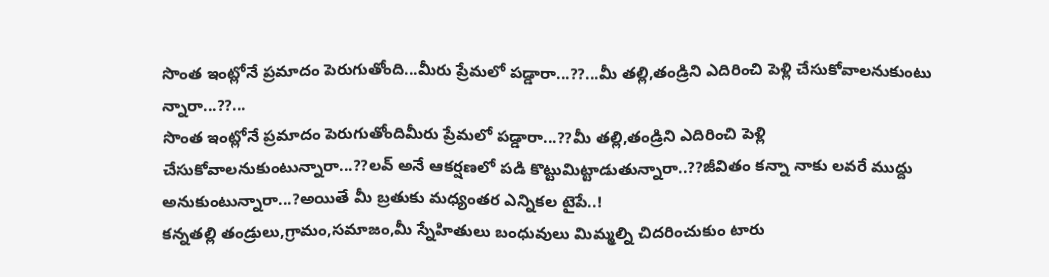సొంత ఇంట్లోనే ప్రమాదం పెరుగుతోంది...మీరు ప్రేమలో పడ్డారా...??...మీ తల్లి,తండ్రిని ఎదిరించి పెళ్లి చేసుకోవాలనుకుంటు న్నారా...??...
సొంత ఇంట్లోనే ప్రమాదం పెరుగుతోందిమీరు ప్రేమలో పడ్డారా...??మీ తల్లి,తండ్రిని ఎదిరించి పెళ్లి చేసుకోవాలనుకుంటున్నారా...??లవ్ అనే ఆకర్షణలో పడి కొట్టుమిట్టాడుతున్నారా..??జీవితం కన్నా నాకు లవరే ముద్దు అనుకుంటున్నారా...?అయితే మీ బ్రతుకు మధ్యంతర ఎన్నికల టైపే..!
కన్నతల్లి తండ్రులు,గ్రామం,సమాజం,మీ స్నేహితులు బంధువులు మిమ్మల్ని చిదరించుకుం టారు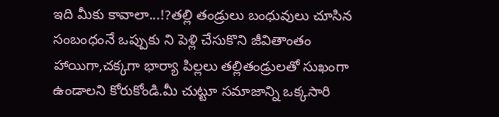ఇది మీకు కావాలా...!?తల్లి తండ్రులు బంధువులు చూసిన సంబంధంనే ఒప్పుకు ని పెళ్లి చేసుకొని జీవితాంతం హాయిగా,చక్కగా భార్యా పిల్లలు తల్లితండ్రులతో సుఖంగా ఉండాలని కోరుకోండి.మీ చుట్టూ సమాజాన్ని ఒక్కసారి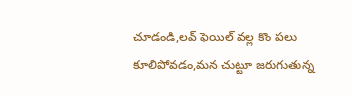చూడండి,లవ్ ఫెయిల్ వల్ల కొం పలు కూలిపోవడం,మన చుట్టూ జరుగుతున్న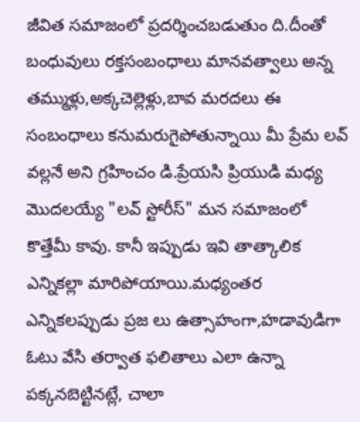జీవిత సమాజంలో ప్రదర్శించబడుతుం ది.దీంతో బంధువులు రక్తసంబంధాలు మానవత్వాలు అన్న తమ్ముళ్లు,అక్కచెల్లెళ్లు,బావ మరదలు ఈ సంబంధాలు కనుమరుగైపోతున్నాయి మీ ప్రేమ లవ్ వల్లనే అని గ్రహించం డి.ప్రేయసి ప్రియుడి మధ్య మొదలయ్యే "లవ్ స్టోరీస్" మన సమాజంలో కొత్తేమీ కావు. కానీ ఇప్పుడు ఇవి తాత్కాలిక ఎన్నికల్లా మారిపోయాయి.మధ్యంతర ఎన్నికలప్పుడు ప్రజ లు ఉత్సాహంగా,హడావుడిగా ఓటు వేసి తర్వాత ఫలితాలు ఎలా ఉన్నా పక్కనబెట్టినట్లే, చాలా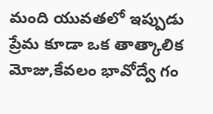మంది యువతలో ఇప్పుడు ప్రేమ కూడా ఒక తాత్కాలిక మోజు,కేవలం భావోద్వే గం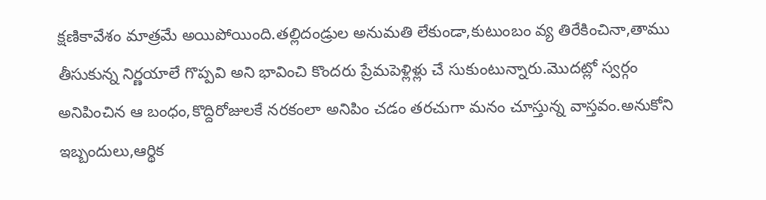క్షణికావేశం మాత్రమే అయిపోయింది.తల్లిదండ్రుల అనుమతి లేకుండా,కుటుంబం వ్య తిరేకించినా,తాము తీసుకున్న నిర్ణయాలే గొప్పవి అని భావించి కొందరు ప్రేమపెళ్లిళ్లు చే సుకుంటున్నారు.మొదట్లో స్వర్గం అనిపించిన ఆ బంధం,కొద్దిరోజులకే నరకంలా అనిపిం చడం తరచుగా మనం చూస్తున్న వాస్తవం.అనుకోని ఇబ్బందులు,ఆర్థిక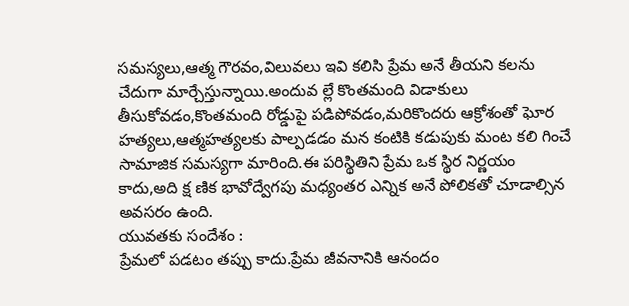సమస్యలు,ఆత్మ గౌరవం,విలువలు ఇవి కలిసి ప్రేమ అనే తీయని కలను చేదుగా మార్చేస్తున్నాయి.అందువ ల్లే కొంతమంది విడాకులు తీసుకోవడం,కొంతమంది రోడ్డుపై పడిపోవడం,మరికొందరు ఆక్రోశంతో ఘోర హత్యలు,ఆత్మహత్యలకు పాల్పడడం మన కంటికి కడుపుకు మంట కలి గించే సామాజిక సమస్యగా మారింది.ఈ పరిస్థితిని ప్రేమ ఒక స్థిర నిర్ణయం కాదు,అది క్ష ణిక భావోద్వేగపు మధ్యంతర ఎన్నిక అనే పోలికతో చూడాల్సిన అవసరం ఉంది.
యువతకు సందేశం :
ప్రేమలో పడటం తప్పు కాదు.ప్రేమ జీవనానికి ఆనందం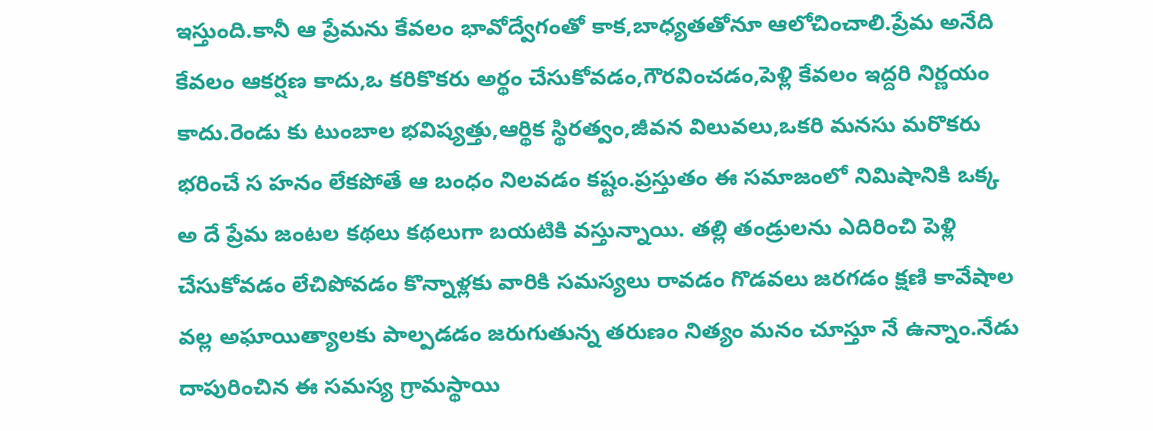ఇస్తుంది.కానీ ఆ ప్రేమను కేవలం భావోద్వేగంతో కాక,బాధ్యతతోనూ ఆలోచించాలి.ప్రేమ అనేది కేవలం ఆకర్షణ కాదు,ఒ కరికొకరు అర్థం చేసుకోవడం,గౌరవించడం,పెళ్లి కేవలం ఇద్దరి నిర్ణయం కాదు.రెండు కు టుంబాల భవిష్యత్తు,ఆర్థిక స్థిరత్వం,జీవన విలువలు,ఒకరి మనసు మరొకరు భరించే స హనం లేకపోతే ఆ బంధం నిలవడం కష్టం.ప్రస్తుతం ఈ సమాజంలో నిమిషానికి ఒక్క అ దే ప్రేమ జంటల కథలు కథలుగా బయటికి వస్తున్నాయి. తల్లి తండ్రులను ఎదిరించి పెళ్లి చేసుకోవడం లేచిపోవడం కొన్నాళ్లకు వారికి సమస్యలు రావడం గొడవలు జరగడం క్షణి కావేషాల వల్ల అఘాయిత్యాలకు పాల్పడడం జరుగుతున్న తరుణం నిత్యం మనం చూస్తూ నే ఉన్నాం.నేడు దాపురించిన ఈ సమస్య గ్రామస్థాయి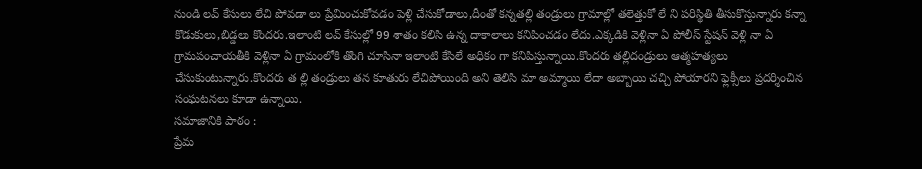నుండి లవ్ కేసులు లేచి పోవడా లు ప్రేమించుకోవడం పెళ్లి చేసుకోడాలు,దీంతో కన్నతల్లి తండ్రులు గ్రామాల్లో తలెత్తుకో లే ని పరిస్థితి తీసుకొస్తున్నారు కన్నా కొడుకులు,బిడ్డలు కొందరు.ఇలాంటి లవ్ కేసుల్లో 99 శాతం కలిసి ఉన్న దాకాలాలు కనిపించడం లేదు.ఎక్కడికి వెళ్లినా ఏ పోలీస్ స్టేషన్ వెళ్లి నా ఏ గ్రామపంచాయతీకి వెళ్లినా ఏ గ్రామంలోకి తొంగి చూసినా ఇలాంటి కేసిలే అధికం గా కనిపిస్తున్నాయి.కొందరు తల్లిదండ్రులు ఆత్మహత్యలు చేసుకుంటున్నారు.కొందరు త ల్లి తండ్రులు తన కూతురు లేచిపోయింది అని తెలిసి మా అమ్మాయి లేదా అబ్బాయి చచ్చి పోయారని ఫ్లెక్సీలు ప్రదర్శించిన సంఘటనలు కూడా ఉన్నాయి.
సమాజానికి పాఠం :
ప్రేమ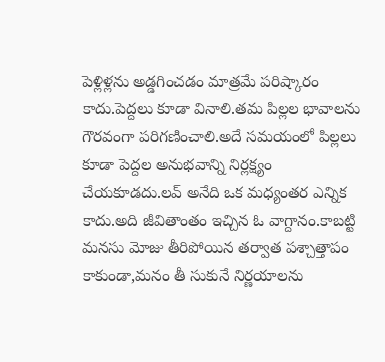పెళ్లిళ్లను అడ్డగించడం మాత్రమే పరిష్కారం కాదు.పెద్దలు కూడా వినాలి.తమ పిల్లల భావాలను గౌరవంగా పరిగణించాలి.అదే సమయంలో పిల్లలు కూడా పెద్దల అనుభవాన్ని నిర్లక్ష్యం చేయకూడదు.లవ్ అనేది ఒక మధ్యంతర ఎన్నిక కాదు.అది జీవితాంతం ఇచ్చిన ఓ వాగ్దానం.కాబట్టి మనసు మోజు తీరిపోయిన తర్వాత పశ్చాత్తాపం కాకుండా,మనం తీ సుకునే నిర్ణయాలను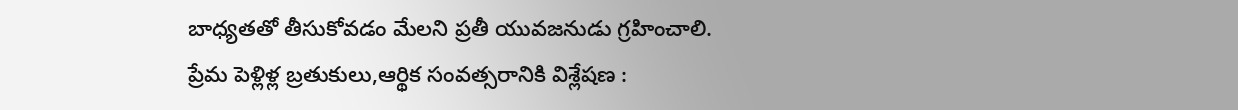బాధ్యతతో తీసుకోవడం మేలని ప్రతీ యువజనుడు గ్రహించాలి.
ప్రేమ పెళ్లిళ్ల బ్రతుకులు,ఆర్థిక సంవత్సరానికి విశ్లేషణ :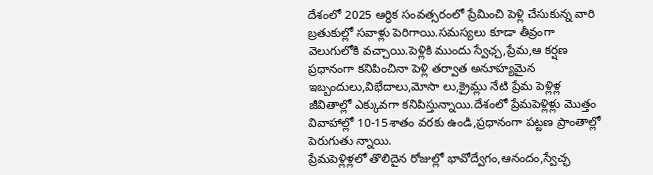దేశంలో 2025 ఆర్థిక సంవత్సరంలో ప్రేమించి పెళ్లి చేసుకున్న వారి బ్రతుకుల్లో సవాళ్లు పెరిగాయి.సమస్యలు కూడా తీవ్రంగా వెలుగులోకి వచ్చాయి.పెళ్లికి ముందు స్వేఛ్చ,ప్రేమ,ఆ కర్షణ ప్రధానంగా కనిపించినా పెళ్లి తర్వాత అనూహ్యమైన ఇబ్బందులు,విభేదాలు,మోసా లు,క్రైమ్లు నేటి ప్రేమ పెళ్లిళ్ల జీవితాల్లో ఎక్కువగా కనిపిస్తున్నాయి.దేశంలో ప్రేమపెళ్లిళ్లు మొత్తం వివాహాల్లో 10-15శాతం వరకు ఉండి,ప్రధానంగా పట్టణ ప్రాంతాల్లో పెరుగుతు న్నాయి.
ప్రేమపెళ్లిళ్లలో తొలిదైన రోజుల్లో భావోద్వేగం,ఆనందం,స్వేచ్ఛ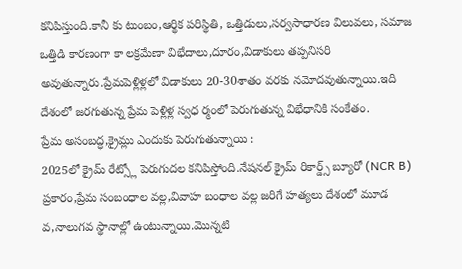కనిపిస్తుంది.కానీ కు టుంబం,ఆర్థిక పరిస్థితి, ఒత్తిడులు,సర్వసాధారణ విలువలు, సమాజ ఒత్తిడి కారణంగా కా లక్రమేణా విభేదాలు,దూరం,విడాకులు తప్పనిసరి అవుతున్నారు.ప్రేమపెళ్లిళ్లలో విడాకులు 20-30శాతం వరకు నమోదవుతున్నాయి.ఇది దేశంలో జరగుతున్న ప్రేమ పెళ్లిళ్ల స్వధ ర్మంలో పెరుగుతున్న విభేధానికి సంకేతం.
ప్రేమ అసంబద్ధ,క్రైమ్లు ఎందుకు పెరుగుతున్నాయి :
2025లో క్రైమ్ రేట్స్లో పెరుగుదల కనిపిస్తోంది.నేషనల్ క్రైమ్ రికార్డ్స్ బ్యూరో (NCR B) ప్రకారం,ప్రేమ సంబంధాల వల్ల,వివాహ బంధాల వల్ల జరిగే హత్యలు దేశంలో మూడ వ,నాలుగవ స్థానాల్లో ఉంటున్నాయి.మొన్నటి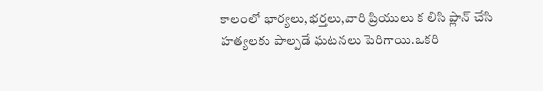కాలంలో భార్యలు,భర్తలు,వారి ప్రియులు క లిసి ప్లాన్ చేసి హత్యలకు పాల్పడే ఘటనలు పెరిగాయి.ఒకరి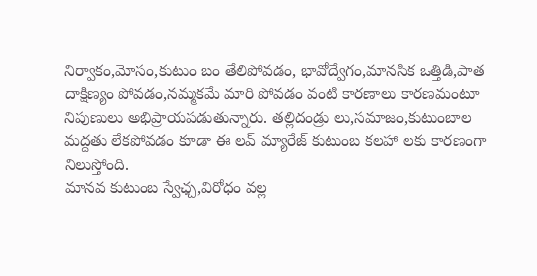నిర్వాకం,మోసం,కుటుం బం తేలిపోవడం, భావోద్వేగం,మానసిక ఒత్తిడి,పాత దాక్షిణ్యం పోవడం,నమ్మకమే మారి పోవడం వంటి కారణాలు కారణమంటూ నిపుణులు అభిప్రాయపడుతున్నారు. తల్లిదండ్రు లు,సమాజం,కుటుంబాల మద్దతు లేకపోవడం కూడా ఈ లవ్ మ్యారేజ్ కుటుంబ కలహా లకు కారణంగా నిలుస్తోంది.
మానవ కుటుంబ స్వేఛ్చ,విరోధం వల్ల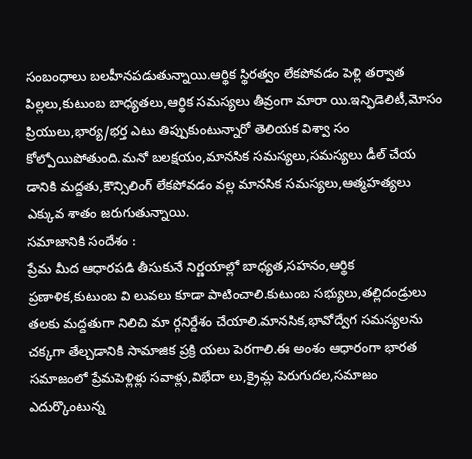సంబంధాలు బలహీనపడుతున్నాయి.ఆర్థిక స్థిరత్వం లేకపోవడం పెళ్లి తర్వాత పిల్లలు,కుటుంబ బాధ్యతలు,ఆర్థిక సమస్యలు తీవ్రంగా మారా యి.ఇన్ఫిడెలిటీ,మోసం ప్రియులు,భార్య/భర్త ఎటు తిప్పుకుంటున్నారో తెలియక విశ్వా సం కోల్పోయిపోతుంది.మనో బలక్షయం,మానసిక సమస్యలు,సమస్యలు డీల్ చేయ డానికి మద్దతు,కౌన్సిలింగ్ లేకపోవడం వల్ల మానసిక సమస్యలు,ఆత్మహత్యలు ఎక్కువ శాతం జరుగుతున్నాయి.
సమాజానికి సందేశం :
ప్రేమ మీద ఆధారపడి తీసుకునే నిర్ణయాల్లో బాధ్యత,సహనం,ఆర్థిక ప్రణాళిక,కుటుంబ వి లువలు కూడా పాటించాలి.కుటుంబ సభ్యులు,తల్లిదండ్రులు తలకు మద్దతుగా నిలిచి మా ర్గనిర్దేశం చేయాలి.మానసిక,భావోద్వేగ సమస్యలను చక్కగా తేల్చడానికి సామాజిక ప్రక్రి యలు పెరగాలి.ఈ అంశం ఆధారంగా భారత సమాజంలో ప్రేమపెళ్లిళ్లు సవాళ్లు,విభేదా లు,క్రైమ్ల పెరుగుదల,సమాజం ఎదుర్కొంటున్న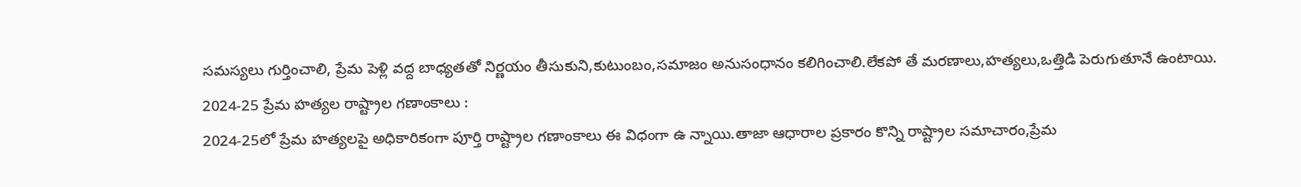సమస్యలు గుర్తించాలి, ప్రేమ పెళ్లి వద్ద బాధ్యతతో నిర్ణయం తీసుకుని,కుటుంబం,సమాజం అనుసంధానం కలిగించాలి.లేకపో తే మరణాలు,హత్యలు,ఒత్తిడి పెరుగుతూనే ఉంటాయి.
2024-25 ప్రేమ హత్యల రాష్ట్రాల గణాంకాలు :
2024-25లో ప్రేమ హత్యలపై అధికారికంగా పూర్తి రాష్ట్రాల గణాంకాలు ఈ విధంగా ఉ న్నాయి.తాజా ఆధారాల ప్రకారం కొన్ని రాష్ట్రాల సమాచారం,ప్రేమ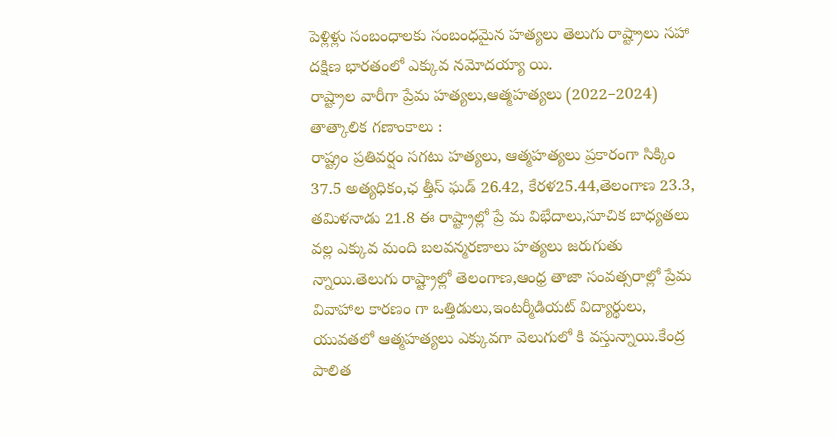పెళ్లిళ్లు సంబంధాలకు సంబంధమైన హత్యలు తెలుగు రాష్ట్రాలు సహా దక్షిణ భారతంలో ఎక్కువ నమోదయ్యా యి.
రాష్ట్రాల వారీగా ప్రేమ హత్యలు,ఆత్మహత్యలు (2022–2024)
తాత్కాలిక గణాంకాలు :
రాష్ట్రం ప్రతివర్షం సగటు హత్యలు, ఆత్మహత్యలు ప్రకారంగా సిక్కిం 37.5 అత్యధికం,ఛ త్తీస్ ఘడ్ 26.42, కేరళ25.44,తెలంగాణ 23.3, తమిళనాడు 21.8 ఈ రాష్ట్రాల్లో ప్రే మ విభేదాలు,సూచిక బాధ్యతలు వల్ల ఎక్కువ మంది బలవన్మరణాలు హత్యలు జరుగుతు న్నాయి.తెలుగు రాష్ట్రాల్లో తెలంగాణ,ఆంధ్ర తాజా సంవత్సరాల్లో ప్రేమ వివాహాల కారణం గా ఒత్తిడులు,ఇంటర్మీడియట్ విద్యార్థులు, యువతలో ఆత్మహత్యలు ఎక్కువగా వెలుగులో కి వస్తున్నాయి.కేంద్ర పాలిత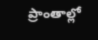ప్రాంతాల్లో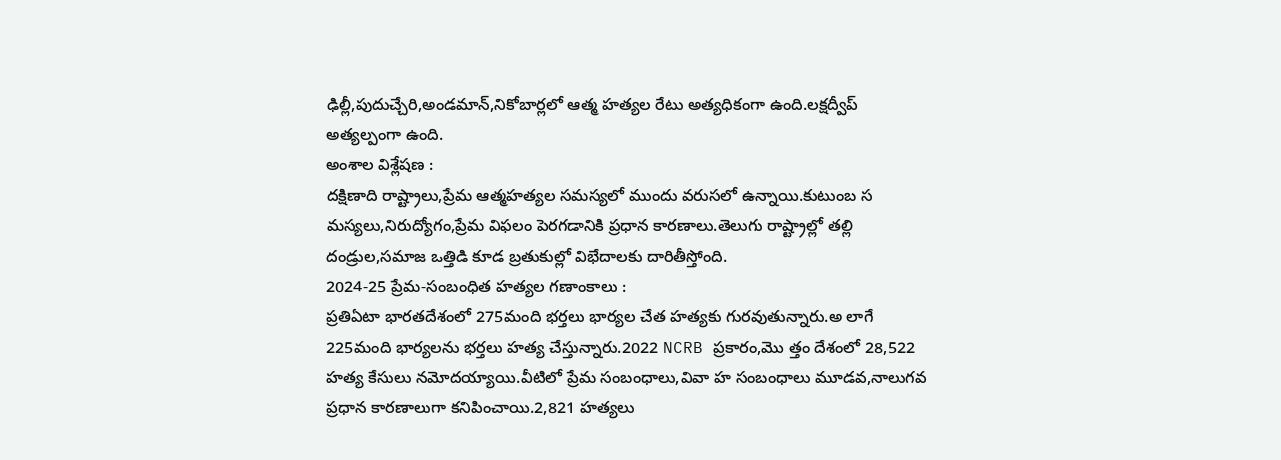ఢిల్లీ,పుదుచ్చేరి,అండమాన్,నికోబార్లలో ఆత్మ హత్యల రేటు అత్యధికంగా ఉంది.లక్షద్వీప్ అత్యల్పంగా ఉంది.
అంశాల విశ్లేషణ :
దక్షిణాది రాష్ట్రాలు,ప్రేమ ఆత్మహత్యల సమస్యలో ముందు వరుసలో ఉన్నాయి.కుటుంబ స మస్యలు,నిరుద్యోగం,ప్రేమ విఫలం పెరగడానికి ప్రధాన కారణాలు.తెలుగు రాష్ట్రాల్లో తల్లి దండ్రుల,సమాజ ఒత్తిడి కూడ బ్రతుకుల్లో విభేదాలకు దారితీస్తోంది.
2024-25 ప్రేమ-సంబంధిత హత్యల గణాంకాలు :
ప్రతిఏటా భారతదేశంలో 275మంది భర్తలు భార్యల చేత హత్యకు గురవుతున్నారు.అ లాగే 225మంది భార్యలను భర్తలు హత్య చేస్తున్నారు.2022 NCRB ప్రకారం,మొ త్తం దేశంలో 28,522 హత్య కేసులు నమోదయ్యాయి.వీటిలో ప్రేమ సంబంధాలు,వివా హ సంబంధాలు మూడవ,నాలుగవ ప్రధాన కారణాలుగా కనిపించాయి.2,821 హత్యలు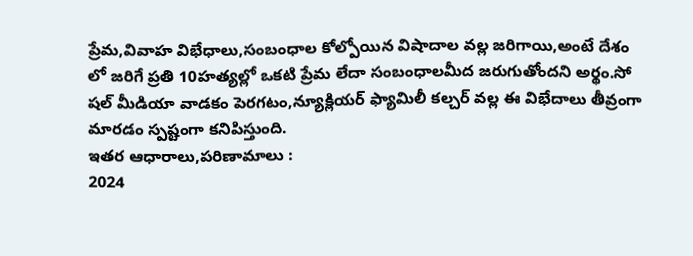ప్రేమ,వివాహ విభేధాలు,సంబంధాల కోల్పోయిన విషాదాల వల్ల జరిగాయి,అంటే దేశం లో జరిగే ప్రతి 10హత్యల్లో ఒకటి ప్రేమ లేదా సంబంధాలమీద జరుగుతోందని అర్థం.సో షల్ మీడియా వాడకం పెరగటం,న్యూక్లియర్ ఫ్యామిలీ కల్చర్ వల్ల ఈ విభేదాలు తీవ్రంగా మారడం స్పష్టంగా కనిపిస్తుంది.
ఇతర ఆధారాలు,పరిణామాలు :
2024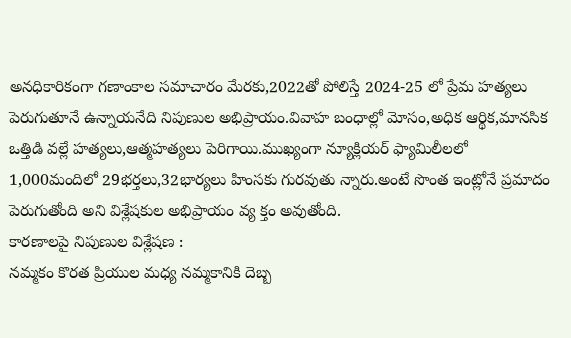అనధికారికంగా గణాంకాల సమాచారం మేరకు,2022తో పోలిస్తే 2024-25 లో ప్రేమ హత్యలు పెరుగుతూనే ఉన్నాయనేది నిపుణుల అభిప్రాయం.వివాహ బంధాల్లో మోసం,అధిక ఆర్థిక,మానసిక ఒత్తిడి వల్లే హత్యలు,ఆత్మహత్యలు పెరిగాయి.ముఖ్యంగా న్యూక్లియర్ ఫ్యామిలీలలో 1,000మందిలో 29భర్తలు,32భార్యలు హింసకు గురవుతు న్నారు.అంటే సొంత ఇంట్లోనే ప్రమాదం పెరుగుతోంది అని విశ్లేషకుల అభిప్రాయం వ్య క్తం అవుతోంది.
కారణాలపై నిపుణుల విశ్లేషణ :
నమ్మకం కొరత ప్రియుల మధ్య నమ్మకానికి దెబ్బ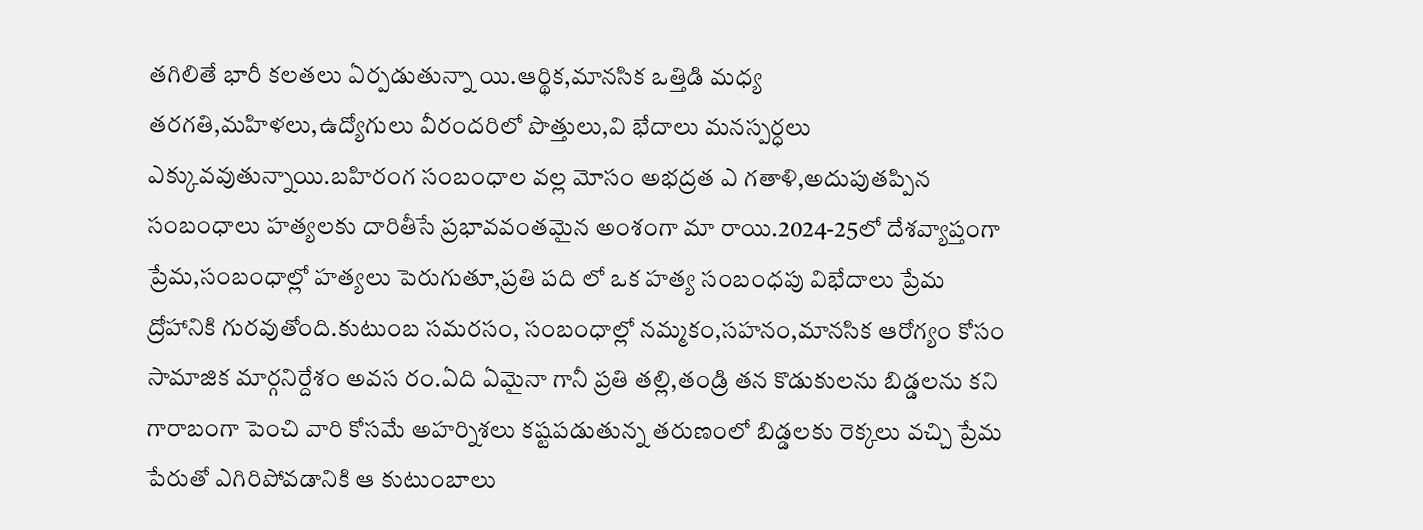తగిలితే భారీ కలతలు ఏర్పడుతున్నా యి.ఆర్థిక,మానసిక ఒత్తిడి మధ్య తరగతి,మహిళలు,ఉద్యోగులు వీరందరిలో పొత్తులు,వి భేదాలు మనస్పర్ధలు ఎక్కువవుతున్నాయి.బహిరంగ సంబంధాల వల్ల మోసం అభద్రత ఎ గతాళి,అదుపుతప్పిన సంబంధాలు హత్యలకు దారితీసే ప్రభావవంతమైన అంశంగా మా రాయి.2024-25లో దేశవ్యాప్తంగా ప్రేమ,సంబంధాల్లో హత్యలు పెరుగుతూ,ప్రతి పది లో ఒక హత్య సంబంధపు విభేదాలు ప్రేమ ద్రోహానికి గురవుతోంది.కుటుంబ సమరసం, సంబంధాల్లో నమ్మకం,సహనం,మానసిక ఆరోగ్యం కోసం సామాజిక మార్గనిర్దేశం అవస రం.ఏది ఏమైనా గానీ ప్రతి తల్లి,తండ్రి తన కొడుకులను బిడ్డలను కని గారాబంగా పెంచి వారి కోసమే అహర్నిశలు కష్టపడుతున్న తరుణంలో బిడ్డలకు రెక్కలు వచ్చి ప్రేమ పేరుతో ఎగిరిపోవడానికి ఆ కుటుంబాలు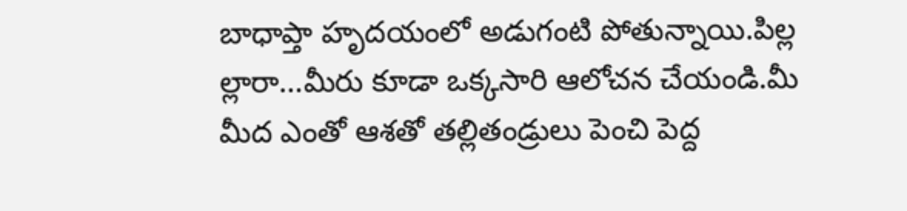బాధాప్తా హృదయంలో అడుగంటి పోతున్నాయి.పిల్ల ల్లారా...మీరు కూడా ఒక్కసారి ఆలోచన చేయండి.మీ మీద ఎంతో ఆశతో తల్లితండ్రులు పెంచి పెద్ద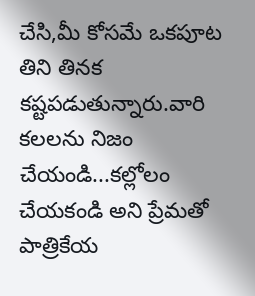చేసి,మీ కోసమే ఒకపూట తిని తినక కష్టపడుతున్నారు.వారి కలలను నిజం చేయండి...కల్లోలం చేయకండి అని ప్రేమతో పాత్రికేయ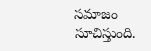సమాజం సూచిస్తుంది.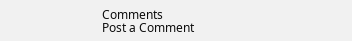Comments
Post a Comment